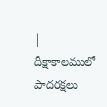|
దీక్షాకాలములో పాదరక్షలు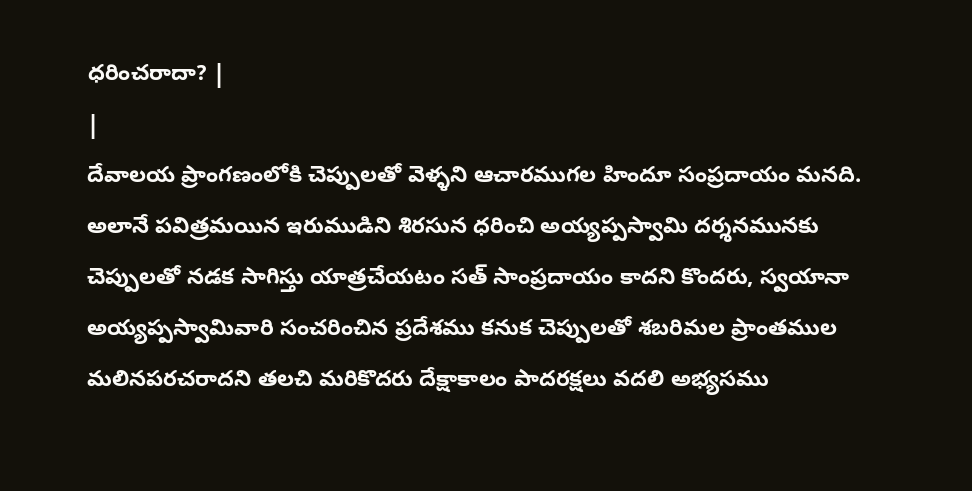ధరించరాదా? |
|
దేవాలయ ప్రాంగణంలోకి చెప్పులతో వెళ్ళని ఆచారముగల హిందూ సంప్రదాయం మనది. అలానే పవిత్రమయిన ఇరుముడిని శిరసున ధరించి అయ్యప్పస్వామి దర్శనమునకు చెప్పులతో నడక సాగిస్తు యాత్రచేయటం సత్ సాంప్రదాయం కాదని కొందరు, స్వయానా అయ్యప్పస్వామివారి సంచరించిన ప్రదేశము కనుక చెప్పులతో శబరిమల ప్రాంతముల మలినపరచరాదని తలచి మరికొదరు దేక్షాకాలం పాదరక్షలు వదలి అభ్యసము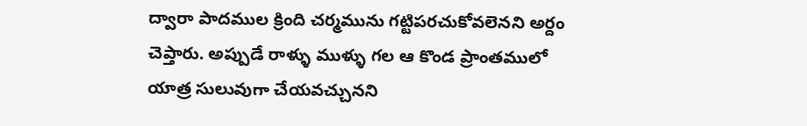ద్వారా పాదముల క్రింది చర్మమును గట్టిపరచుకోవలెనని అర్దం చెప్తారు. అప్పుడే రాళ్ళు ముళ్ళు గల ఆ కొండ ప్రాంతములో యాత్ర సులువుగా చేయవచ్చునని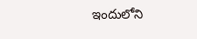ఇందులోని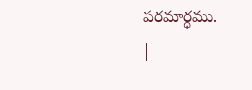పరమార్ధము.
|